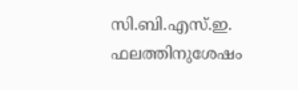സി.ബി.എസ്.ഇ. ഫലത്തിനുശേഷം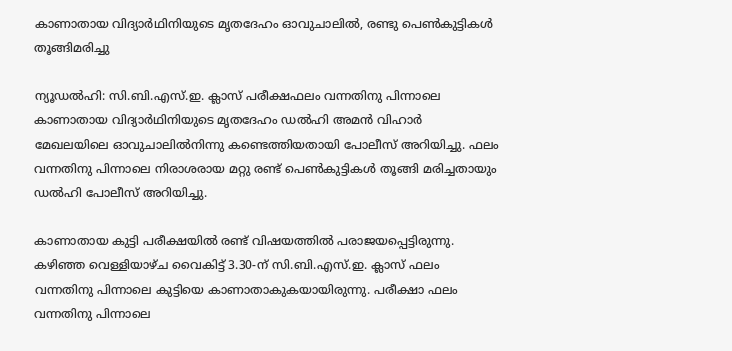കാണാതായ വിദ്യാര്‍ഥിനിയുടെ മൃതദേഹം ഓവുചാലില്‍, രണ്ടു പെണ്‍കുട്ടികള്‍ തൂങ്ങിമരിച്ചു

ന്യൂഡല്‍ഹി: സി.ബി.എസ്.ഇ. ക്ലാസ് പരീക്ഷഫലം വന്നതിനു പിന്നാലെ കാണാതായ വിദ്യാര്‍ഥിനിയുടെ മൃതദേഹം ഡല്‍ഹി അമന്‍ വിഹാര്‍ മേഖലയിലെ ഓവുചാലില്‍നിന്നു കണ്ടെത്തിയതായി പോലീസ് അറിയിച്ചു. ഫലം വന്നതിനു പിന്നാലെ നിരാശരായ മറ്റു രണ്ട് പെണ്‍കുട്ടികള്‍ തൂങ്ങി മരിച്ചതായും ഡല്‍ഹി പോലീസ് അറിയിച്ചു.

കാണാതായ കുട്ടി പരീക്ഷയില്‍ രണ്ട് വിഷയത്തില്‍ പരാജയപ്പെട്ടിരുന്നു. കഴിഞ്ഞ വെള്ളിയാഴ്ച വൈകിട്ട് 3.30-ന് സി.ബി.എസ്.ഇ. ക്ലാസ് ഫലം വന്നതിനു പിന്നാലെ കുട്ടിയെ കാണാതാകുകയായിരുന്നു. പരീക്ഷാ ഫലം വന്നതിനു പിന്നാലെ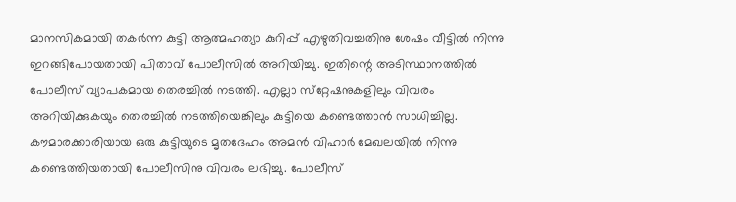മാനസികമായി തകര്‍ന്ന കുട്ടി ആത്മഹത്യാ കുറിപ്പ് എഴുതിവച്ചതിനു ശേഷം വീട്ടില്‍ നിന്നു ഇറങ്ങിപോയതായി പിതാവ് പോലീസില്‍ അറിയിച്ചു. ഇതിന്റെ അടിസ്ഥാനത്തില്‍ പോലീസ് വ്യാപകമായ തെരച്ചില്‍ നടത്തി. എല്ലാ സ്‌റ്റേഷനുകളിലും വിവരം അറിയിക്കുകയും തെരച്ചില്‍ നടത്തിയെങ്കിലും കുട്ടിയെ കണ്ടെത്താന്‍ സാധിച്ചില്ല. കൗമാരക്കാരിയായ ഒരു കുട്ടിയുടെ മൃതദേഹം അമന്‍ വിഹാര്‍ മേഖലയില്‍ നിന്നു കണ്ടെത്തിയതായി പോലീസിനു വിവരം ലഭിച്ചു. പോലീസ്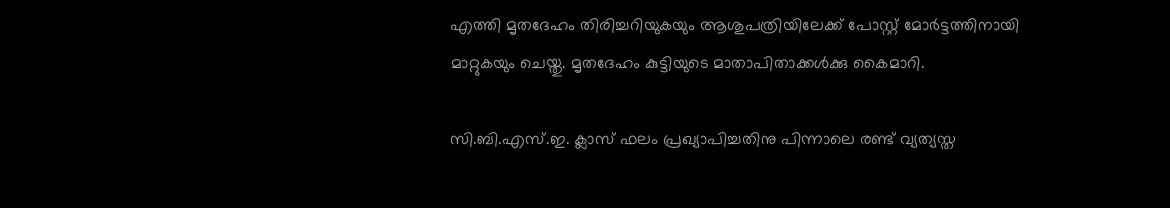എത്തി മൃതദേഹം തിരിച്ചറിയുകയും ആശുപത്രിയിലേക്ക് പോസ്റ്റ് മോര്‍ട്ടത്തിനായി മാറ്റുകയും ചെയ്തു. മൃതദേഹം കുട്ടിയുടെ മാതാപിതാക്കള്‍ക്കു കൈമാറി.

സി.ബി.എസ്.ഇ. ക്ലാസ് ഫലം പ്രഖ്യാപിച്ചതിനു പിന്നാലെ രണ്ട് വ്യത്യസ്ത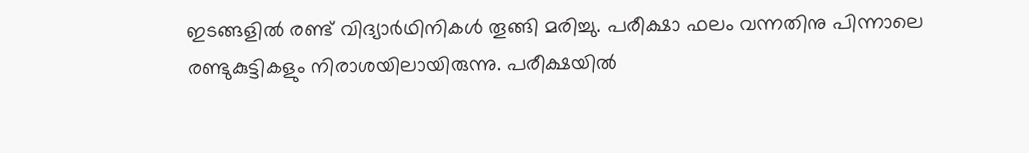ഇടങ്ങളില്‍ രണ്ട് വിദ്യാര്‍ഥിനികള്‍ തൂങ്ങി മരിച്ചു. പരീക്ഷാ ഫലം വന്നതിനു പിന്നാലെ രണ്ടുകുട്ടികളും നിരാശയിലായിരുന്നു. പരീക്ഷയില്‍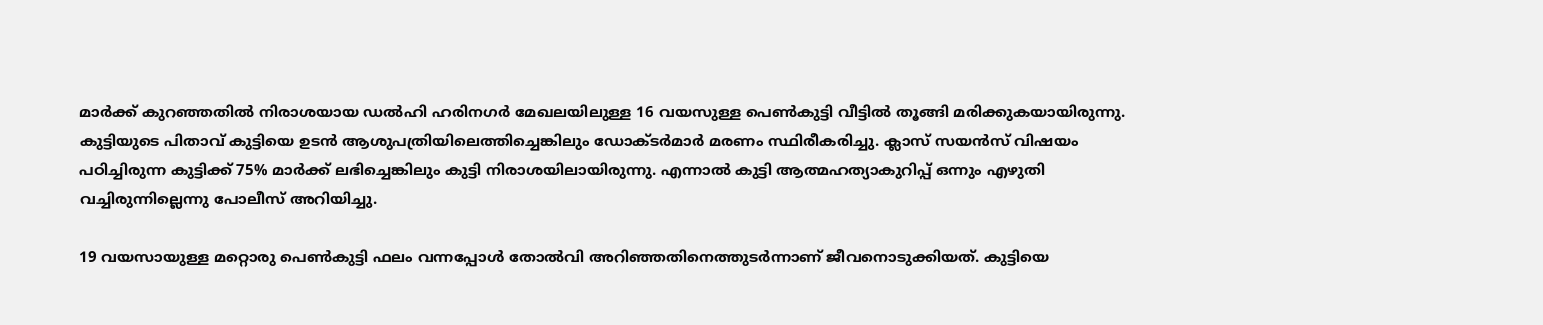മാര്‍ക്ക് കുറഞ്ഞതില്‍ നിരാശയായ ഡല്‍ഹി ഹരിനഗര്‍ മേഖലയിലുള്ള 16 വയസുള്ള പെണ്‍കുട്ടി വീട്ടില്‍ തൂങ്ങി മരിക്കുകയായിരുന്നു. കുട്ടിയുടെ പിതാവ് കുട്ടിയെ ഉടന്‍ ആശുപത്രിയിലെത്തിച്ചെങ്കിലും ഡോക്ടര്‍മാര്‍ മരണം സ്ഥിരീകരിച്ചു. ക്ലാസ് സയന്‍സ് വിഷയം പഠിച്ചിരുന്ന കുട്ടിക്ക് 75% മാര്‍ക്ക് ലഭിച്ചെങ്കിലും കുട്ടി നിരാശയിലായിരുന്നു. എന്നാല്‍ കുട്ടി ആത്മഹത്യാകുറിപ്പ് ഒന്നും എഴുതി വച്ചിരുന്നില്ലെന്നു പോലീസ് അറിയിച്ചു.

19 വയസായുള്ള മറ്റൊരു പെണ്‍കുട്ടി ഫലം വന്നപ്പോള്‍ തോല്‍വി അറിഞ്ഞതിനെത്തുടര്‍ന്നാണ് ജീവനൊടുക്കിയത്. കുട്ടിയെ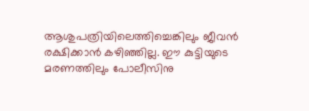ആശുപത്രിയിലെത്തിച്ചെങ്കിലും ജീവന്‍ രക്ഷിക്കാന്‍ കഴിഞ്ഞില്ല. ഈ കുട്ടിയുടെ മരണത്തിലും പോലീസിനു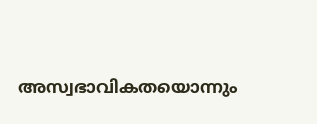അസ്വഭാവികതയൊന്നും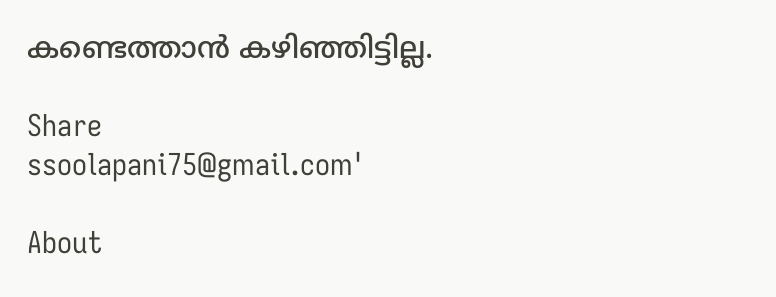കണ്ടെത്താന്‍ കഴിഞ്ഞിട്ടില്ല.

Share
ssoolapani75@gmail.com'

About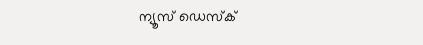ന്യൂസ് ഡെസ്ക്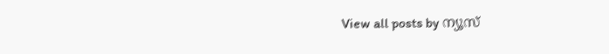View all posts by ന്യൂസ്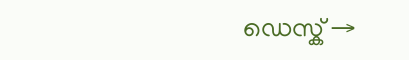ഡെസ്ക് →